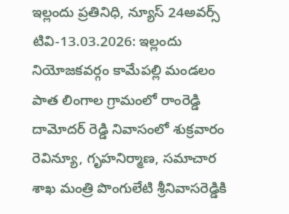ఇల్లందు ప్రతినిధి, న్యూస్ 24అవర్స్ టివి-13.03.2026: ఇల్లందు నియోజకవర్గం కామేపల్లి మండలం పాత లింగాల గ్రామంలో రాంరెడ్డి దామోదర్ రెడ్డి నివాసంలో శుక్రవారం రెవిన్యూ, గృహనిర్మాణ, సమాచార శాఖ మంత్రి పొంగులేటి శ్రీనివాసరెడ్డికి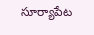సూర్యాపేట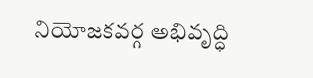నియోజకవర్గ అభివృద్ధి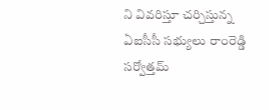ని వివరిస్తూ చర్చిస్తున్న ఏఐసీసీ సభ్యులు రాంరెడ్డి సర్వోత్తమ్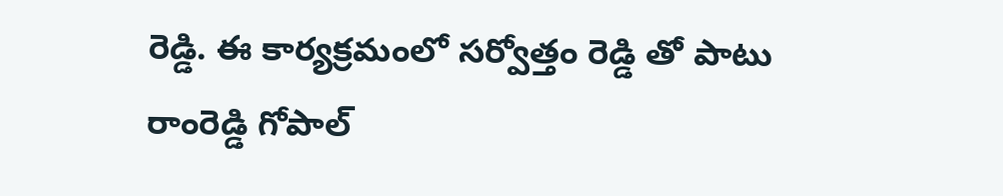రెడ్డి. ఈ కార్యక్రమంలో సర్వోత్తం రెడ్డి తో పాటు రాంరెడ్డి గోపాల్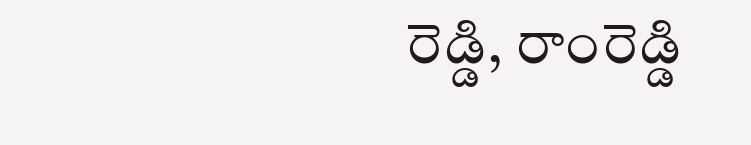రెడ్డి, రాంరెడ్డి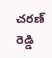చరణ్ రెడ్డి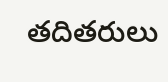తదితరులు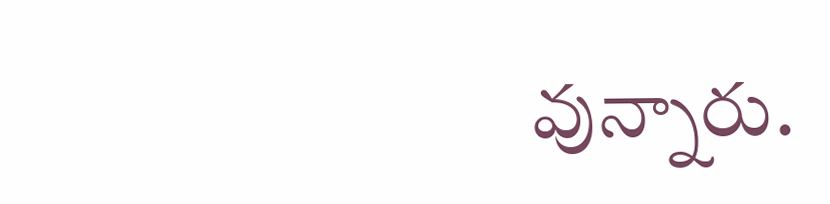వున్నారు.